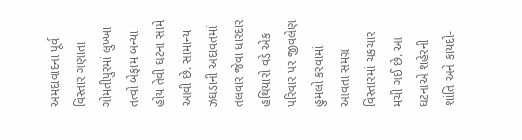અમદાવાદના પૂર્વ વિસ્તાર ગણાતા ગોમતીપુરમાં લુખ્ખા તત્વો બેફામ બન્યા હોય તેવી ઘટના સામે આવી છે. સામાન્ય ઝઘડાની અદાવતમાં તલવાર જેવા ધારદાર હથિયારો વડે એક પરિવાર પર જીવલેણ હુમલો કરવામાં આવતા સમગ્ર વિસ્તારમાં ચકચાર મચી ગઈ છે. આ ઘટનાએ શહેરની શાંતિ અને કાયદો-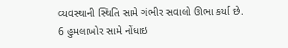વ્યવસ્થાની સ્થિતિ સામે ગંભીર સવાલો ઊભા કર્યા છે.
6 હુમલાખોર સામે નોંધાઇ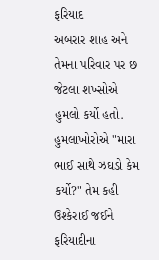ફરિયાદ
અબરાર શાહ અને તેમના પરિવાર પર છ જેટલા શખ્સોએ હુમલો કર્યો હતો. હુમલાખોરોએ "મારા ભાઈ સાથે ઝઘડો કેમ કર્યો?" તેમ કહી ઉશ્કેરાઈ જઈને ફરિયાદીના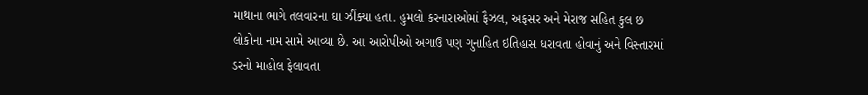માથાના ભાગે તલવારના ઘા ઝીંક્યા હતા. હુમલો કરનારાઓમાં ફૈઝલ, અફસર અને મેરાજ સહિત કુલ છ લોકોના નામ સામે આવ્યા છે. આ આરોપીઓ અગાઉ પણ ગુનાહિત ઇતિહાસ ધરાવતા હોવાનું અને વિસ્તારમાં ડરનો માહોલ ફેલાવતા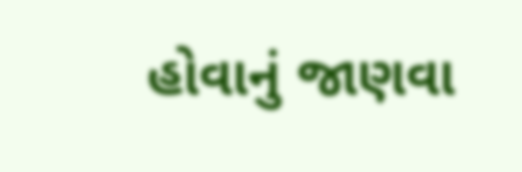હોવાનું જાણવા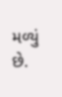મળ્યું છે.